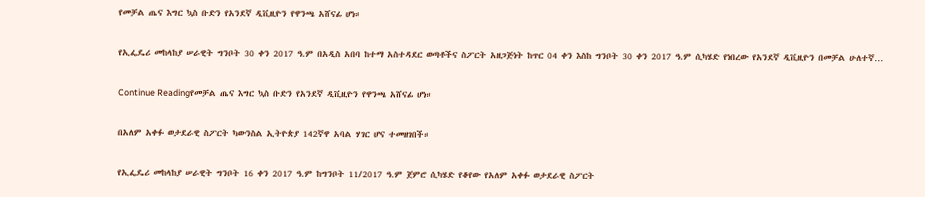የመቻል ጤና እግር ኳስ ቡድን የአንደኛ ዲቪዚዮን የዋንጫ አሸናፊ ሆነ።

የኢፌዴሪ መከላከያ ሠራዊት ግንቦት 30 ቀን 2017 ዓ.ም በአዲስ አበባ ከተማ አስተዳደር ወጣቶችና ስፖርት አዘጋጅነት ከጥር 04 ቀን እስከ ግንቦት 30 ቀን 2017 ዓ.ም ሲካሄድ የነበረው የአንደኛ ዲቪዚዮን በመቻል ሁለተኛ…

Continue Readingየመቻል ጤና እግር ኳስ ቡድን የአንደኛ ዲቪዚዮን የዋንጫ አሸናፊ ሆነ።

በአለም አቀፉ ወታደራዊ ስፖርት ካውንስል ኢትዮጵያ 142ኛዋ አባል ሃገር ሆና ተመዘገበች።

የኢፌዴሪ መከላከያ ሠራዊት ግንቦት 16 ቀን 2017 ዓ.ም ከግንቦት 11/2017 ዓ.ም ጀምሮ ሲካሄድ የቆየው የአለም አቀፉ ወታደራዊ ስፖርት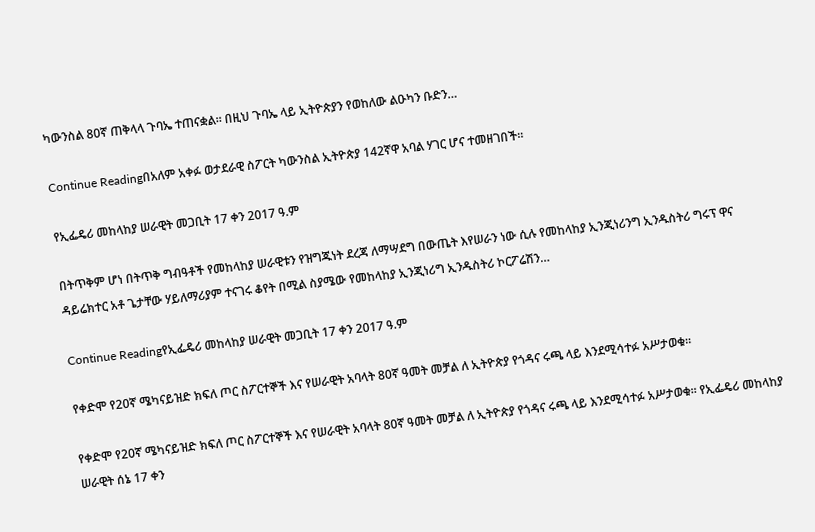ካውንስል 80ኛ ጠቅላላ ጉባኤ ተጠናቋል። በዚህ ጉባኤ ላይ ኢትዮጵያን የወከለው ልዑካን ቡድን…

Continue Readingበአለም አቀፉ ወታደራዊ ስፖርት ካውንስል ኢትዮጵያ 142ኛዋ አባል ሃገር ሆና ተመዘገበች።

የኢፌዴሪ መከላከያ ሠራዊት መጋቢት 17 ቀን 2017 ዓ.ም

በትጥቅም ሆነ በትጥቅ ግብዓቶች የመከላከያ ሠራዊቱን የዝግጁነት ደረጃ ለማሣደግ በውጤት እየሠራን ነው ሲሉ የመከላከያ ኢንጂነሪንግ ኢንዱስትሪ ግሩፕ ዋና ዳይሬክተር አቶ ጌታቸው ሃይለማሪያም ተናገሩ ቆየት በሚል ስያሜው የመከላከያ ኢንጂነሪግ ኢንዱስትሪ ኮርፖሬሽን…

Continue Readingየኢፌዴሪ መከላከያ ሠራዊት መጋቢት 17 ቀን 2017 ዓ.ም

የቀድሞ የ20ኛ ሜካናይዝድ ክፍለ ጦር ስፖርተኞች እና የሠራዊት አባላት 80ኛ ዓመት መቻል ለ ኢትዮጵያ የጎዳና ሩጫ ላይ እንደሚሳተፉ አሥታወቁ።

የቀድሞ የ20ኛ ሜካናይዝድ ክፍለ ጦር ስፖርተኞች እና የሠራዊት አባላት 80ኛ ዓመት መቻል ለ ኢትዮጵያ የጎዳና ሩጫ ላይ እንደሚሳተፉ አሥታወቁ። የኢፌዴሪ መከላከያ ሠራዊት ሰኔ 17 ቀን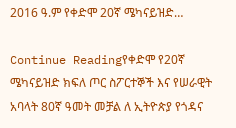2016 ዓ.ም የቀድሞ 20ኛ ሜካናይዝድ…

Continue Readingየቀድሞ የ20ኛ ሜካናይዝድ ክፍለ ጦር ስፖርተኞች እና የሠራዊት አባላት 80ኛ ዓመት መቻል ለ ኢትዮጵያ የጎዳና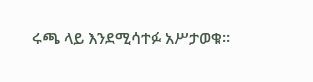ሩጫ ላይ እንደሚሳተፉ አሥታወቁ።